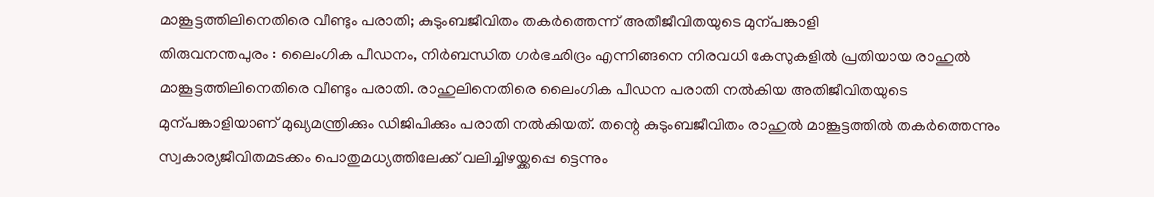മാങ്കൂട്ടത്തിലിനെതിരെ വീണ്ടും പരാതി; കുടുംബജീവിതം തകർത്തെന്ന് അതീജീവിതയുടെ മുന്പങ്കാളി
തിരുവനന്തപുരം : ലൈംഗിക പീഡനം, നിർബന്ധിത ഗർഭഛിദ്രം എന്നിങ്ങനെ നിരവധി കേസുകളിൽ പ്രതിയായ രാഹുൽ മാങ്കൂട്ടത്തിലിനെതിരെ വീണ്ടും പരാതി. രാഹുലിനെതിരെ ലൈംഗിക പീഡന പരാതി നൽകിയ അതിജീവിതയുടെ മുന്പങ്കാളിയാണ് മുഖ്യമന്ത്രിക്കും ഡിജിപിക്കും പരാതി നൽകിയത്. തന്റെ കുടുംബജീവിതം രാഹുൽ മാങ്കൂട്ടത്തിൽ തകർത്തെന്നും സ്വകാര്യജീവിതമടക്കം പൊതുമധ്യത്തിലേക്ക് വലിച്ചിഴയ്ക്കപ്പെ ട്ടെന്നും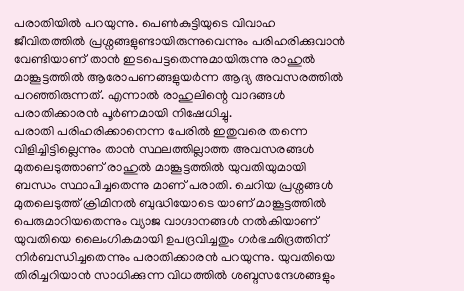പരാതിയിൽ പറയുന്നു. പെൺകുട്ടിയുടെ വിവാഹ ജീവിതത്തിൽ പ്രശ്നങ്ങളുണ്ടായിരുന്നുവെന്നും പരിഹരിക്കുവാൻ വേണ്ടിയാണ് താൻ ഇടപെട്ടതെന്നുമായിരുന്നു രാഹുൽ മാങ്കൂട്ടത്തിൽ ആരോപണങ്ങളുയർന്ന ആദ്യ അവസരത്തിൽ പറഞ്ഞിരുന്നത്. എന്നാൽ രാഹുലിന്റെ വാദങ്ങൾ പരാതിക്കാരൻ പൂർണമായി നിഷേധിച്ചു.
പരാതി പരിഹരിക്കാനെന്ന പേരിൽ ഇതുവരെ തന്നെ വിളിച്ചിട്ടില്ലെന്നും താൻ സ്ഥലത്തില്ലാത്ത അവസരങ്ങൾ മുതലെടുത്താണ് രാഹുൽ മാങ്കൂട്ടത്തിൽ യുവതിയുമായി ബന്ധം സ്ഥാപിച്ചതെന്നു മാണ് പരാതി. ചെറിയ പ്രശ്നങ്ങൾ മുതലെടുത്ത് ക്രിമിനൽ ബുദ്ധിയോടെ യാണ് മാങ്കൂട്ടത്തിൽ പെരുമാറിയതെന്നും വ്യാജ വാഗ്ദാനങ്ങൾ നൽകിയാണ് യുവതിയെ ലൈംഗികമായി ഉപദ്രവിച്ചതും ഗർഭഛിദ്രത്തിന് നിർബന്ധിച്ചതെന്നും പരാതിക്കാരൻ പറയുന്നു. യുവതിയെ തിരിച്ചറിയാൻ സാധിക്കുന്ന വിധത്തിൽ ശബ്ദസന്ദേശങ്ങളും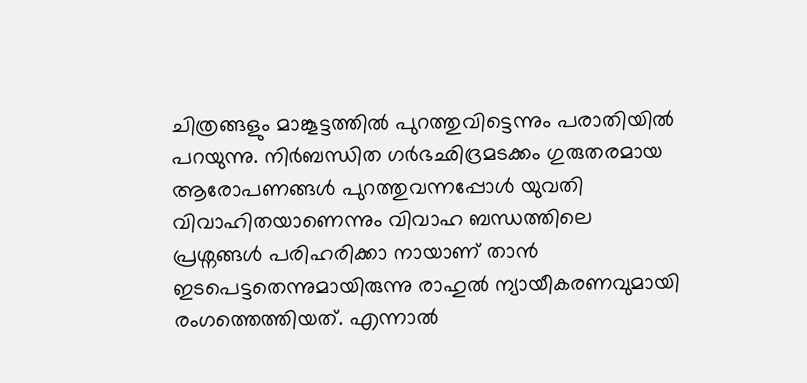ചിത്രങ്ങളും മാങ്കൂട്ടത്തിൽ പുറത്തുവിട്ടെന്നും പരാതിയിൽ പറയുന്നു. നിർബന്ധിത ഗർഭഛിദ്രമടക്കം ഗുരുതരമായ ആരോപണങ്ങൾ പുറത്തുവന്നപ്പോൾ യുവതി വിവാഹിതയാണെന്നും വിവാഹ ബന്ധത്തിലെ പ്രശ്നങ്ങൾ പരിഹരിക്കാ നായാണ് താൻ ഇടപെട്ടതെന്നുമായിരുന്നു രാഹുൽ ന്യായീകരണവുമായി രംഗത്തെത്തിയത്. എന്നാൽ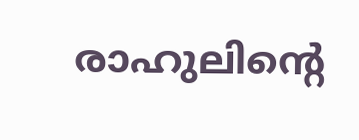രാഹുലിന്റെ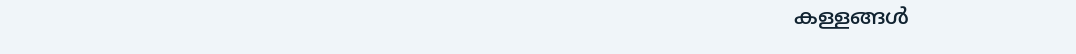കള്ളങ്ങൾ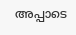അപ്പാടെ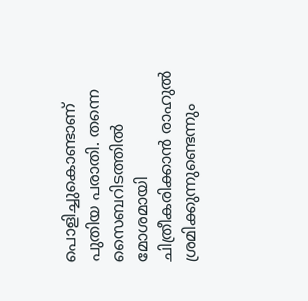പൊളിച്ചുകൊണ്ടാണ് പുതിയ പരാതി. തന്നെ സൈബറിടത്തിൽ മോശമായി ചിത്രീകരിക്കാൻ രാഹുൽ ശ്രമിക്കുന്നുണ്ടെന്നും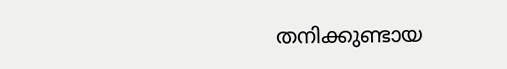തനിക്കുണ്ടായ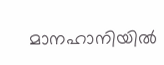മാനഹാനിയിൽ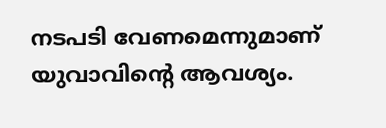നടപടി വേണമെന്നുമാണ് യുവാവിന്റെ ആവശ്യം.